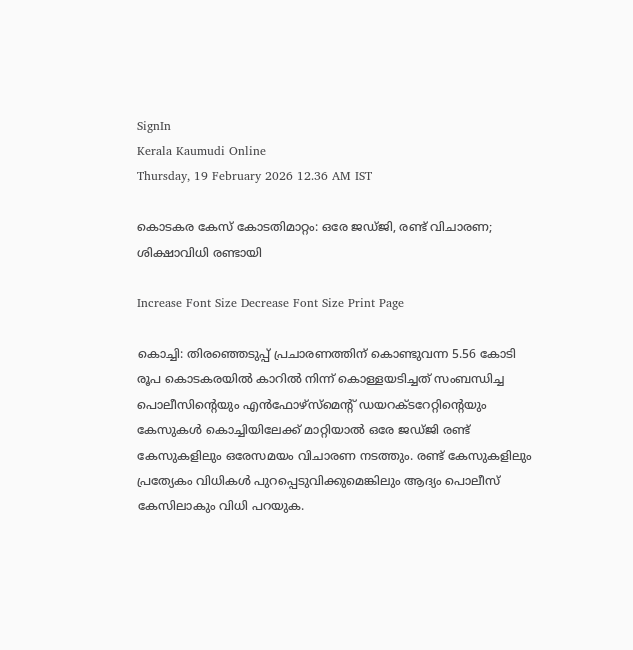SignIn
Kerala Kaumudi Online
Thursday, 19 February 2026 12.36 AM IST

കൊടകര കേസ് കോടതിമാറ്റം: ഒരേ ജഡ്‌ജി, രണ്ട് വിചാരണ; ശിക്ഷാവിധി രണ്ടായി

Increase Font Size Decrease Font Size Print Page

കൊച്ചി: തിരഞ്ഞെടുപ്പ് പ്രചാരണത്തിന് കൊണ്ടുവന്ന 5.56 കോടി രൂപ കൊടകരയിൽ കാറിൽ നിന്ന് കൊള്ളയടിച്ചത് സംബന്ധിച്ച പൊലീസിന്റെയും എൻഫോഴ്‌സ്‌മെന്റ് ഡയറക്‌ടറേറ്റിന്റെയും കേസുകൾ കൊച്ചിയിലേക്ക് മാറ്റിയാൽ ഒരേ ജഡ്‌ജി രണ്ട് കേസുകളിലും ഒരേസമയം വിചാരണ നടത്തും. രണ്ട് കേസുകളിലും പ്രത്യേകം വിധികൾ പുറപ്പെടുവിക്കുമെങ്കിലും ആദ്യം പൊലീസ് കേസിലാകും വിധി പറയുക.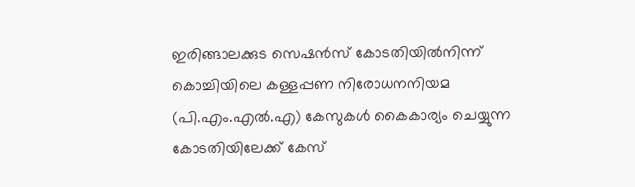ഇരിങ്ങാലക്കുട സെഷൻസ് കോടതിയിൽനിന്ന് കൊച്ചിയിലെ കള്ളപ്പണ നിരോധനനിയമ (പി.എം.എൽ.എ) കേസുകൾ കൈകാര്യം ചെയ്യുന്ന കോടതിയിലേക്ക് കേസ്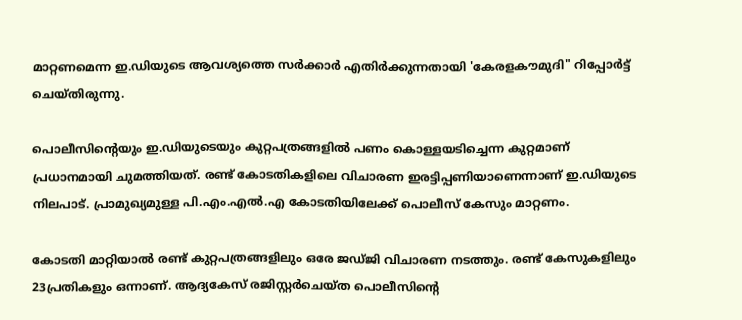മാറ്റണമെന്ന ഇ.ഡിയുടെ ആവശ്യത്തെ സർക്കാർ എതിർക്കുന്നതായി 'കേരളകൗമുദി" റിപ്പോർട്ട് ചെയ്തിരുന്നു.

പൊലീസിന്റെയും ഇ.ഡിയുടെയും കുറ്റപത്രങ്ങളിൽ പണം കൊള്ളയടിച്ചെന്ന കുറ്റമാണ് പ്രധാനമായി ചുമത്തിയത്. രണ്ട് കോടതികളിലെ വിചാരണ ഇരട്ടിപ്പണിയാണെന്നാണ് ഇ.ഡിയുടെ നിലപാട്. പ്രാമുഖ്യമുള്ള പി.എം.എൽ.എ കോടതിയിലേക്ക് പൊലീസ് കേസും മാറ്റണം.

കോടതി മാറ്റിയാൽ രണ്ട് കുറ്റപത്രങ്ങളിലും ഒരേ ജഡ്‌ജി വിചാരണ നടത്തും. രണ്ട് കേസുകളിലും 23പ്രതികളും ഒന്നാണ്. ആദ്യകേസ് രജിസ്റ്റർചെയ്ത പൊലീസിന്റെ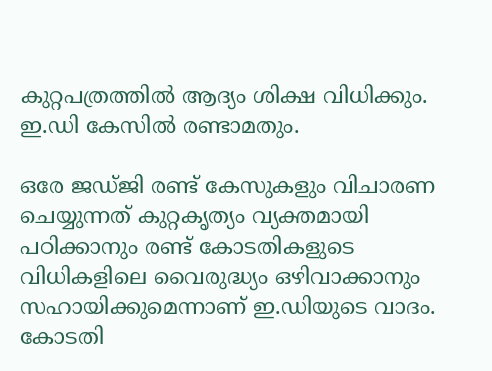കുറ്റപത്രത്തിൽ ആദ്യം ശിക്ഷ വിധിക്കും. ഇ.ഡി കേസിൽ രണ്ടാമതും.

ഒരേ ജഡ്‌ജി രണ്ട് കേസുകളും വിചാരണ ചെയ്യുന്നത് കുറ്റകൃത്യം വ്യക്തമായി പഠിക്കാനും രണ്ട് കോടതികളുടെ വിധികളിലെ വൈരുദ്ധ്യം ഒഴിവാക്കാനും സഹായിക്കുമെന്നാണ് ഇ.ഡിയുടെ വാദം. കോടതി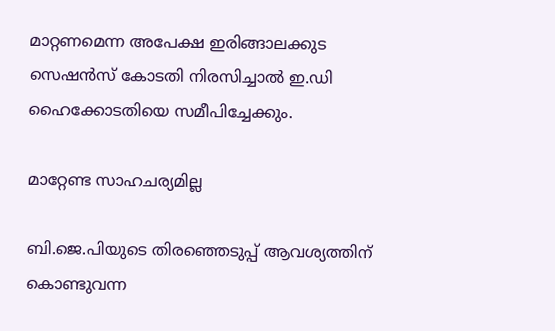മാറ്റണമെന്ന അപേക്ഷ ഇരിങ്ങാലക്കുട സെഷൻസ് കോടതി നിരസിച്ചാൽ ഇ.ഡി ഹൈക്കോടതിയെ സമീപിച്ചേക്കും.

മാറ്റേണ്ട സാഹചര്യമില്ല

ബി.ജെ.പിയുടെ തിരഞ്ഞെടുപ്പ് ആവശ്യത്തിന് കൊണ്ടുവന്ന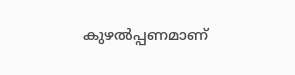കുഴൽപ്പണമാണ്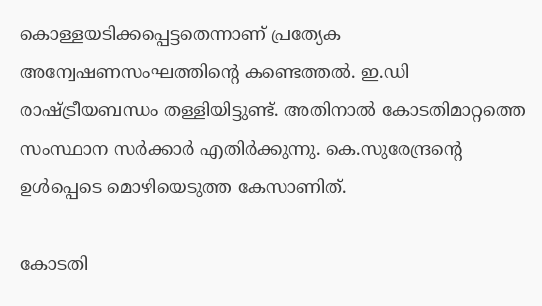കൊള്ളയടിക്കപ്പെട്ടതെന്നാണ് പ്രത്യേക അന്വേഷണസംഘത്തിന്റെ കണ്ടെത്തൽ. ഇ.ഡി രാഷ്ട്രീയബന്ധം തള്ളിയിട്ടുണ്ട്. അതിനാൽ കോടതിമാറ്റത്തെ സംസ്ഥാന സർക്കാർ എതിർക്കുന്നു. കെ.സുരേന്ദ്രന്റെ ഉൾപ്പെടെ മൊഴിയെടുത്ത കേസാണിത്.

കോടതി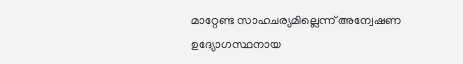മാറ്റേണ്ട സാഹചര്യമില്ലെന്ന് അന്വേഷണ ഉദ്യോഗസ്ഥനായ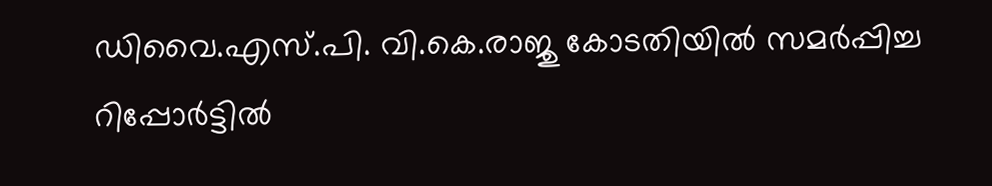ഡിവൈ.എസ്.പി. വി.കെ.രാജു കോടതിയിൽ സമർപ്പിച്ച റിപ്പോർട്ടിൽ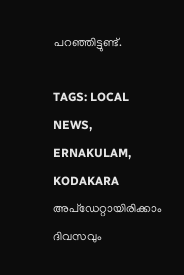പറഞ്ഞിട്ടുണ്ട്.

TAGS: LOCAL NEWS, ERNAKULAM, KODAKARA
അപ്ഡേറ്റായിരിക്കാം ദിവസവും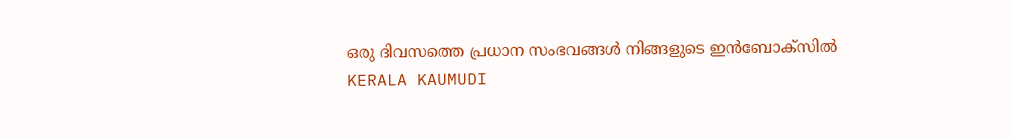ഒരു ദിവസത്തെ പ്രധാന സംഭവങ്ങൾ നിങ്ങളുടെ ഇൻബോക്സിൽ
KERALA KAUMUDI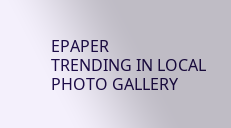EPAPER
TRENDING IN LOCAL
PHOTO GALLERY